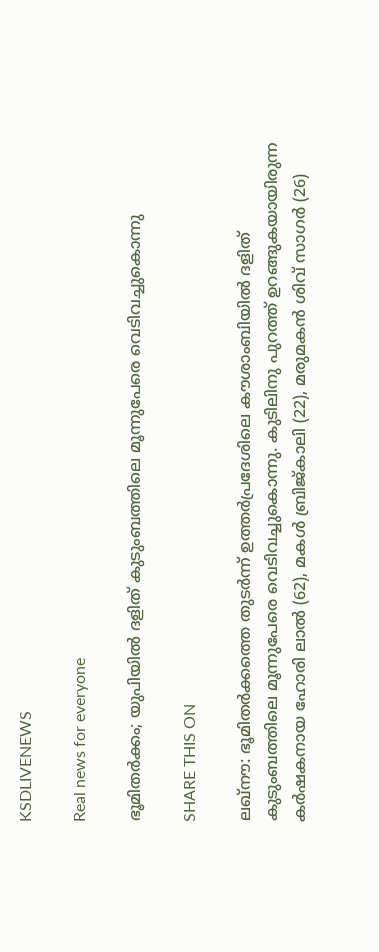KSDLIVENEWS

Real news for everyone

ഭൂമിതര്‍ക്കം; യുപിയില്‍ ദളിത്‌ കുടുംബത്തിലെ മൂന്നുപേരെ വെടിവച്ചുകൊന്നു

SHARE THIS ON

ലഖ്‌നൗ: ഭൂമിതർക്കത്തെ തുടർന്ന്‌ ഉത്തർപ്രദേശിലെ കൗശാംബിയിൽ ദളിത്‌ കുടുംബത്തിലെ മൂന്നുപേരെ വെടിവച്ചുകൊന്നു. കുടിലിനു പുറത്ത്‌ ഉറങ്ങുകയായിരുന്ന കർഷകനായ ഹോരി ലാൽ (62), മകൾ ബ്രിജ്‌കാലി (22), മരുമകൻ ശിവ്‌ സാഗർ (26)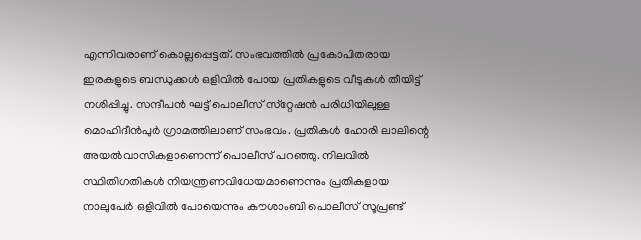എന്നിവരാണ്‌ കൊല്ലപ്പെട്ടത്‌. സംഭവത്തിൽ പ്രകോപിതരായ ഇരകളുടെ ബന്ധുക്കൾ ഒളിവിൽ പോയ പ്രതികളുടെ വീടുകൾ തീയിട്ട്‌ നശിപ്പിച്ചു. സന്ദീപൻ ഘട്ട്‌ പൊലീസ്‌ സ്‌റ്റേഷൻ പരിധിയിലുള്ള മൊഹിദീൻപുർ ഗ്രാമത്തിലാണ്‌ സംഭവം. പ്രതികൾ ഹോരി ലാലിന്റെ അയൽവാസികളാണെന്ന്‌ പൊലീസ്‌ പറഞ്ഞു. നിലവിൽ സ്ഥിതിഗതികൾ നിയന്ത്രണവിധേയമാണെന്നും പ്രതികളായ നാലുപേർ ഒളിവിൽ പോയെന്നും കൗശാംബി പൊലീസ്‌ സൂപ്രണ്ട്‌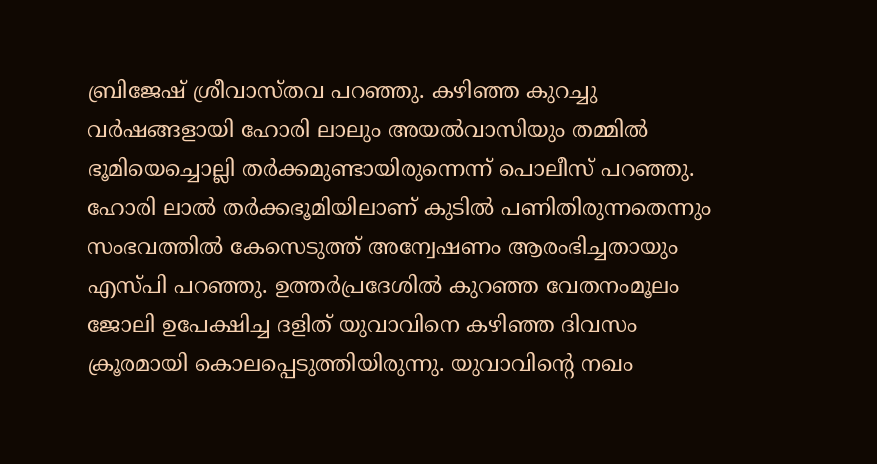ബ്രിജേഷ്‌ ശ്രീവാസ്‌തവ പറഞ്ഞു. കഴിഞ്ഞ കുറച്ചു വർഷങ്ങളായി ഹോരി ലാലും അയൽവാസിയും തമ്മിൽ ഭൂമിയെച്ചൊല്ലി തർക്കമുണ്ടായിരുന്നെന്ന്‌ പൊലീസ്‌ പറഞ്ഞു. ഹോരി ലാൽ തർക്കഭൂമിയിലാണ്‌ കുടിൽ പണിതിരുന്നതെന്നും സംഭവത്തിൽ കേസെടുത്ത്‌ അന്വേഷണം ആരംഭിച്ചതായും എസ്‌പി പറഞ്ഞു. ഉത്തർപ്രദേശിൽ കുറഞ്ഞ വേതനംമൂലം ജോലി ഉപേക്ഷിച്ച ദളിത്‌ യുവാവിനെ കഴിഞ്ഞ ദിവസം ക്രൂരമായി കൊലപ്പെടുത്തിയിരുന്നു. യുവാവിന്റെ നഖം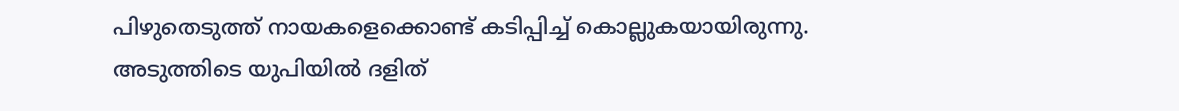പിഴുതെടുത്ത്‌ നായകളെക്കൊണ്ട്‌ കടിപ്പിച്ച്‌ കൊല്ലുകയായിരുന്നു. അടുത്തിടെ യുപിയിൽ ദളിത്‌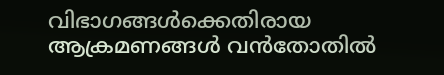വിഭാഗങ്ങൾക്കെതിരായ ആക്രമണങ്ങൾ വൻതോതിൽ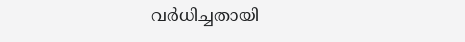വർധിച്ചതായി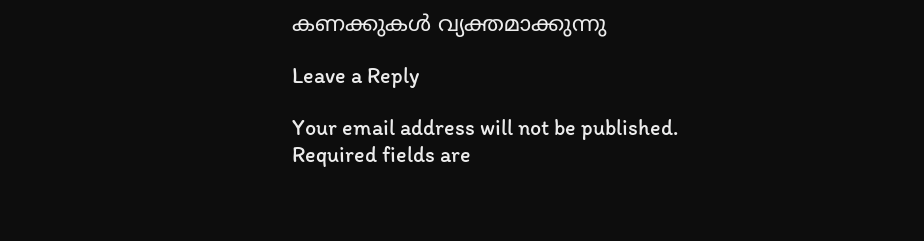കണക്കുകൾ വ്യക്തമാക്കുന്നു

Leave a Reply

Your email address will not be published. Required fields are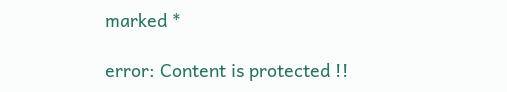marked *

error: Content is protected !!